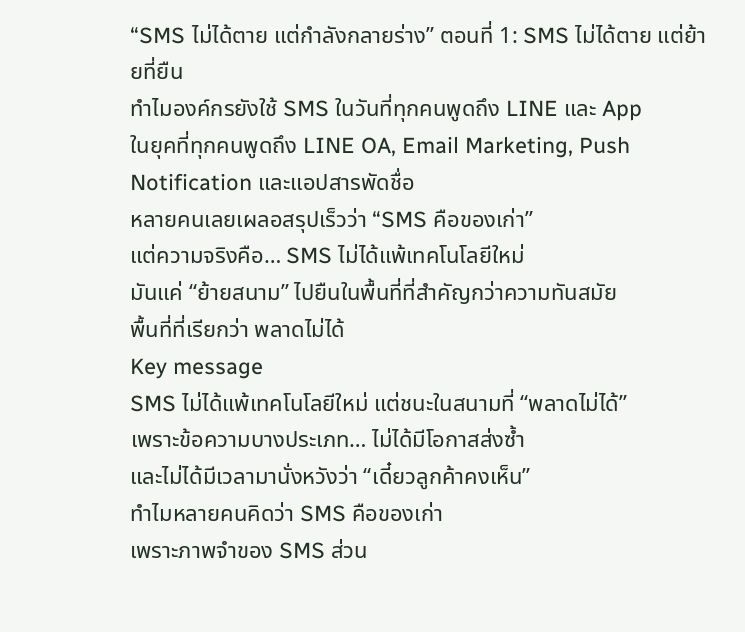“SMS ไม่ได้ตาย แต่กำลังกลายร่าง” ตอนที่ 1: SMS ไม่ได้ตาย แต่ย้ายที่ยืน
ทำไมองค์กรยังใช้ SMS ในวันที่ทุกคนพูดถึง LINE และ App
ในยุคที่ทุกคนพูดถึง LINE OA, Email Marketing, Push Notification และแอปสารพัดชื่อ
หลายคนเลยเผลอสรุปเร็วว่า “SMS คือของเก่า”
แต่ความจริงคือ… SMS ไม่ได้แพ้เทคโนโลยีใหม่
มันแค่ “ย้ายสนาม” ไปยืนในพื้นที่ที่สำคัญกว่าความทันสมัย
พื้นที่ที่เรียกว่า พลาดไม่ได้
Key message
SMS ไม่ได้แพ้เทคโนโลยีใหม่ แต่ชนะในสนามที่ “พลาดไม่ได้”
เพราะข้อความบางประเภท… ไม่ได้มีโอกาสส่งซ้ำ
และไม่ได้มีเวลามานั่งหวังว่า “เดี๋ยวลูกค้าคงเห็น”
ทำไมหลายคนคิดว่า SMS คือของเก่า
เพราะภาพจำของ SMS ส่วน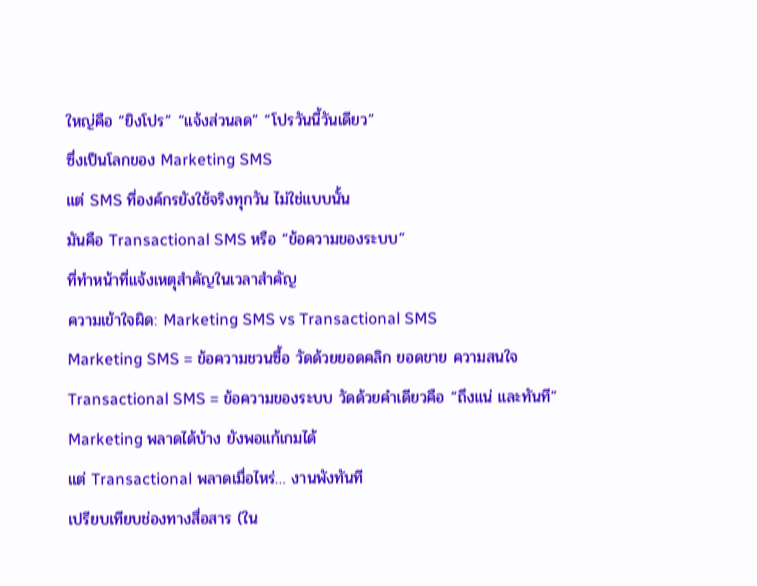ใหญ่คือ “ยิงโปร” “แจ้งส่วนลด” “โปรวันนี้วันเดียว”
ซึ่งเป็นโลกของ Marketing SMS
แต่ SMS ที่องค์กรยังใช้จริงทุกวัน ไม่ใช่แบบนั้น
มันคือ Transactional SMS หรือ “ข้อความของระบบ”
ที่ทำหน้าที่แจ้งเหตุสำคัญในเวลาสำคัญ
ความเข้าใจผิด: Marketing SMS vs Transactional SMS
Marketing SMS = ข้อความชวนซื้อ วัดด้วยยอดคลิก ยอดขาย ความสนใจ
Transactional SMS = ข้อความของระบบ วัดด้วยคำเดียวคือ “ถึงแน่ และทันที”
Marketing พลาดได้บ้าง ยังพอแก้เกมได้
แต่ Transactional พลาดเมื่อไหร่… งานพังทันที
เปรียบเทียบช่องทางสื่อสาร (ใน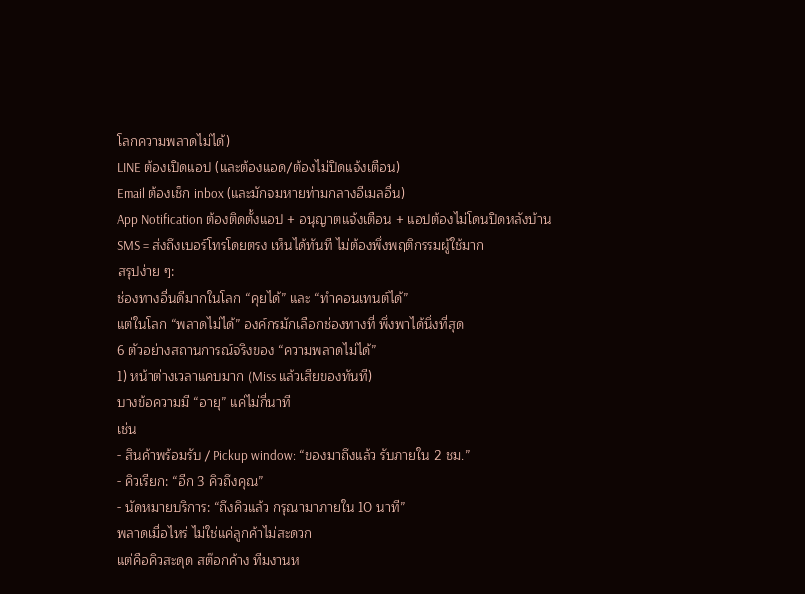โลกความพลาดไม่ได้)
LINE ต้องเปิดแอป (และต้องแอด/ต้องไม่ปิดแจ้งเตือน)
Email ต้องเช็ก inbox (และมักจมหายท่ามกลางอีเมลอื่น)
App Notification ต้องติดตั้งแอป + อนุญาตแจ้งเตือน + แอปต้องไม่โดนปิดหลังบ้าน
SMS = ส่งถึงเบอร์โทรโดยตรง เห็นได้ทันที ไม่ต้องพึ่งพฤติกรรมผู้ใช้มาก
สรุปง่าย ๆ:
ช่องทางอื่นดีมากในโลก “คุยได้” และ “ทำคอนเทนต์ได้”
แต่ในโลก “พลาดไม่ได้” องค์กรมักเลือกช่องทางที่ พึ่งพาได้นิ่งที่สุด
6 ตัวอย่างสถานการณ์จริงของ “ความพลาดไม่ได้”
1) หน้าต่างเวลาแคบมาก (Miss แล้วเสียของทันที)
บางข้อความมี “อายุ” แค่ไม่กี่นาที
เช่น
- สินค้าพร้อมรับ / Pickup window: “ของมาถึงแล้ว รับภายใน 2 ชม.”
- คิวเรียก: “อีก 3 คิวถึงคุณ”
- นัดหมายบริการ: “ถึงคิวแล้ว กรุณามาภายใน 10 นาที”
พลาดเมื่อไหร่ ไม่ใช่แค่ลูกค้าไม่สะดวก
แต่คือคิวสะดุด สต๊อกค้าง ทีมงานห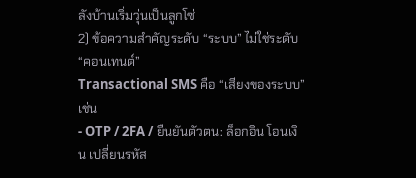ลังบ้านเริ่มวุ่นเป็นลูกโซ่
2) ข้อความสำคัญระดับ “ระบบ” ไม่ใช่ระดับ “คอนเทนต์”
Transactional SMS คือ “เสียงของระบบ”
เช่น
- OTP / 2FA / ยืนยันตัวตน: ล็อกอิน โอนเงิน เปลี่ยนรหัส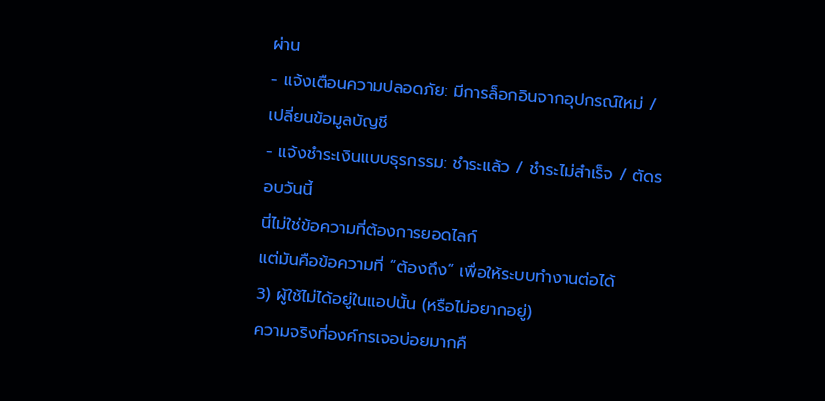ผ่าน
- แจ้งเตือนความปลอดภัย: มีการล็อกอินจากอุปกรณ์ใหม่ / เปลี่ยนข้อมูลบัญชี
- แจ้งชำระเงินแบบธุรกรรม: ชำระแล้ว / ชำระไม่สำเร็จ / ตัดรอบวันนี้
นี่ไม่ใช่ข้อความที่ต้องการยอดไลก์
แต่มันคือข้อความที่ “ต้องถึง” เพื่อให้ระบบทำงานต่อได้
3) ผู้ใช้ไม่ได้อยู่ในแอปนั้น (หรือไม่อยากอยู่)
ความจริงที่องค์กรเจอบ่อยมากคื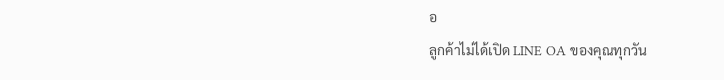อ
ลูกค้าไม่ได้เปิด LINE OA ของคุณทุกวัน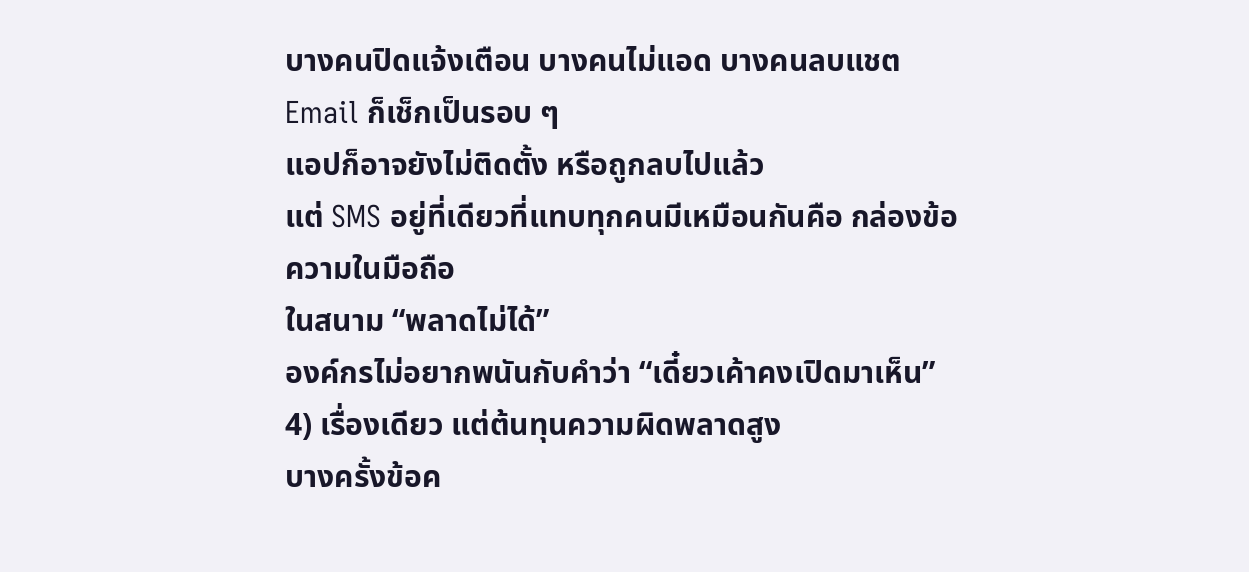บางคนปิดแจ้งเตือน บางคนไม่แอด บางคนลบแชต
Email ก็เช็กเป็นรอบ ๆ
แอปก็อาจยังไม่ติดตั้ง หรือถูกลบไปแล้ว
แต่ SMS อยู่ที่เดียวที่แทบทุกคนมีเหมือนกันคือ กล่องข้อความในมือถือ
ในสนาม “พลาดไม่ได้”
องค์กรไม่อยากพนันกับคำว่า “เดี๋ยวเค้าคงเปิดมาเห็น”
4) เรื่องเดียว แต่ต้นทุนความผิดพลาดสูง
บางครั้งข้อค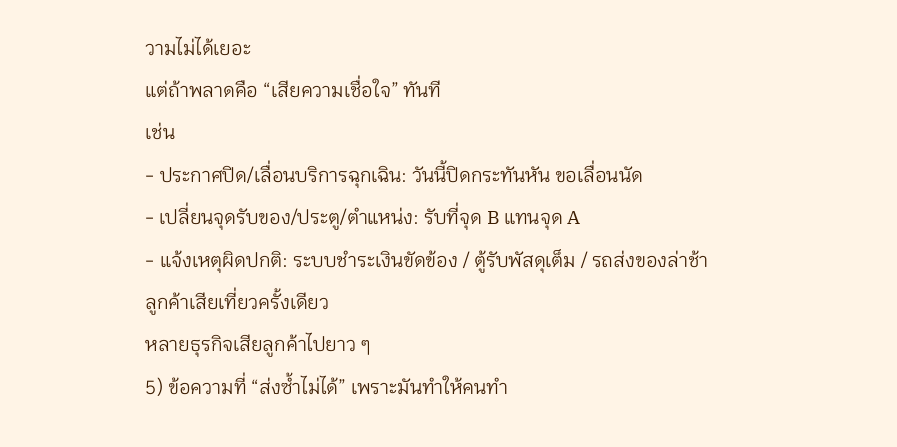วามไม่ได้เยอะ
แต่ถ้าพลาดคือ “เสียความเชื่อใจ” ทันที
เช่น
- ประกาศปิด/เลื่อนบริการฉุกเฉิน: วันนี้ปิดกระทันหัน ขอเลื่อนนัด
- เปลี่ยนจุดรับของ/ประตู/ตำแหน่ง: รับที่จุด B แทนจุด A
- แจ้งเหตุผิดปกติ: ระบบชำระเงินขัดข้อง / ตู้รับพัสดุเต็ม / รถส่งของล่าช้า
ลูกค้าเสียเที่ยวครั้งเดียว
หลายธุรกิจเสียลูกค้าไปยาว ๆ
5) ข้อความที่ “ส่งซ้ำไม่ได้” เพราะมันทำให้คนทำ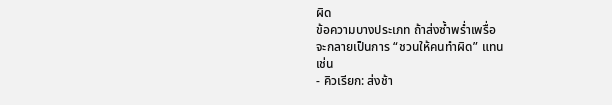ผิด
ข้อความบางประเภท ถ้าส่งซ้ำพร่ำเพรื่อ
จะกลายเป็นการ “ชวนให้คนทำผิด” แทน
เช่น
- คิวเรียก: ส่งช้า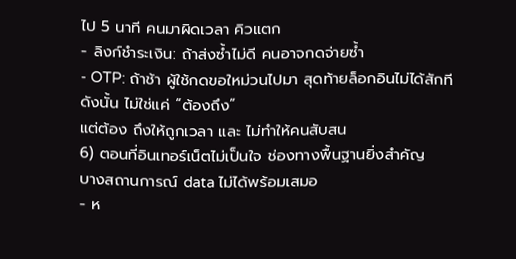ไป 5 นาที คนมาผิดเวลา คิวแตก
- ลิงก์ชำระเงิน: ถ้าส่งซ้ำไม่ดี คนอาจกดจ่ายซ้ำ
- OTP: ถ้าช้า ผู้ใช้กดขอใหม่วนไปมา สุดท้ายล็อกอินไม่ได้สักที
ดังนั้น ไม่ใช่แค่ “ต้องถึง”
แต่ต้อง ถึงให้ถูกเวลา และ ไม่ทำให้คนสับสน
6) ตอนที่อินเทอร์เน็ตไม่เป็นใจ ช่องทางพื้นฐานยิ่งสำคัญ
บางสถานการณ์ data ไม่ได้พร้อมเสมอ
- ห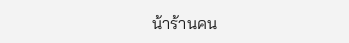น้าร้านคน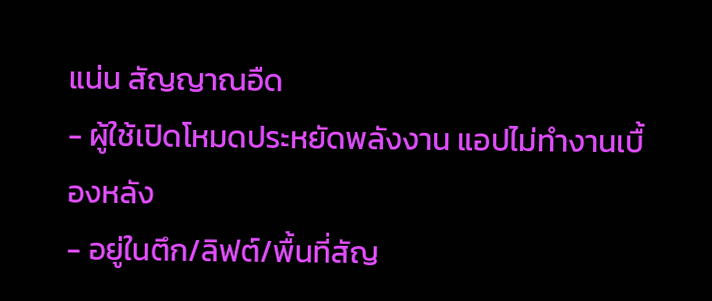แน่น สัญญาณอืด
- ผู้ใช้เปิดโหมดประหยัดพลังงาน แอปไม่ทำงานเบื้องหลัง
- อยู่ในตึก/ลิฟต์/พื้นที่สัญ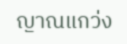ญาณแกว่ง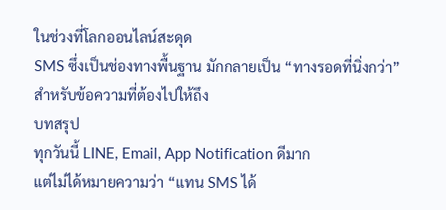ในช่วงที่โลกออนไลน์สะดุด
SMS ซึ่งเป็นช่องทางพื้นฐาน มักกลายเป็น “ทางรอดที่นิ่งกว่า”
สำหรับข้อความที่ต้องไปให้ถึง
บทสรุป
ทุกวันนี้ LINE, Email, App Notification ดีมาก
แต่ไม่ได้หมายความว่า “แทน SMS ได้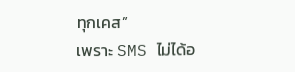ทุกเคส”
เพราะ SMS ไม่ได้อ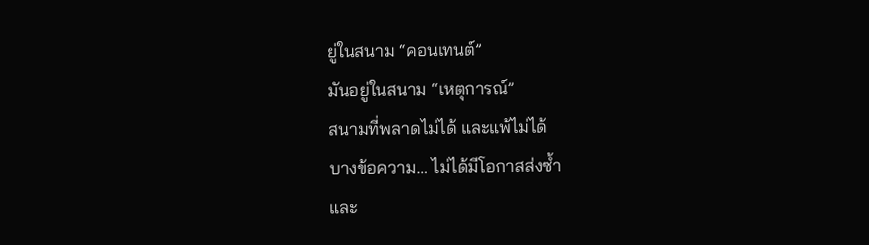ยู่ในสนาม “คอนเทนต์”
มันอยู่ในสนาม “เหตุการณ์”
สนามที่พลาดไม่ได้ และแพ้ไม่ได้
บางข้อความ… ไม่ได้มีโอกาสส่งซ้ำ
และ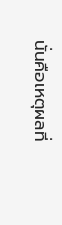นั่นคือเหตุผลที่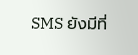SMS ยังมีที่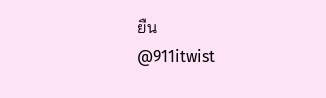ยืน
@911itwist